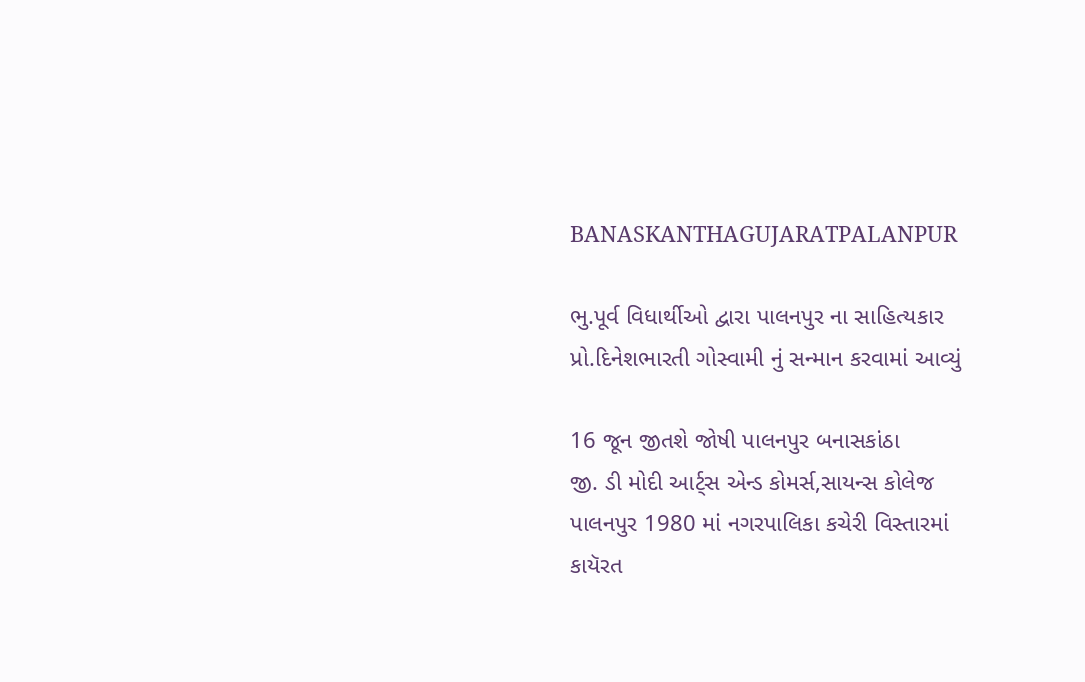BANASKANTHAGUJARATPALANPUR

ભુ.પૂર્વ વિધાર્થીઓ દ્વારા પાલનપુર ના સાહિત્યકાર પ્રો.દિનેશભારતી ગોસ્વામી નું સન્માન કરવામાં આવ્યું

16 જૂન જીતશે જોષી પાલનપુર બનાસકાંઠા
જી. ડી‌ મોદી આર્ટ્સ એન્ડ કોમર્સ,સાયન્સ કોલેજ પાલનપુર 1980 માં નગરપાલિકા કચેરી વિસ્તારમાં કાયૅરત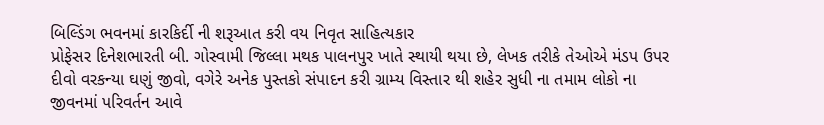બિલ્ડિંગ ભવનમાં કારકિર્દી ની શરૂઆત કરી વય નિવૃત સાહિત્યકાર
પ્રોફેસર દિનેશભારતી બી. ગોસ્વામી જિલ્લા મથક પાલનપુર ખાતે સ્થાયી થયા છે, લેખક તરીકે તેઓએ મંડપ ઉપર દીવો વરકન્યા ઘણું જીવો, વગેરે અનેક પુસ્તકો સંપાદન કરી ગ્રામ્ય વિસ્તાર થી શહેર સુધી ના તમામ લોકો ના જીવનમાં પરિવર્તન આવે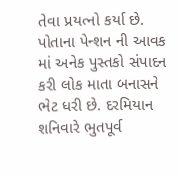તેવા પ્રયત્નો કર્યા છે. પોતાના પેન્શન ની આવક માં અનેક પુસ્તકો સંપાદન કરી લોક માતા બનાસને ભેટ ધરી છે. દરમિયાન શનિવારે ભુતપૂર્વ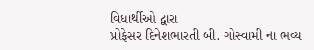વિધાર્થીઓ દ્વારા
પ્રોફેસર દિનેશભારતી બી. ગોસ્વામી ના ભવ્ય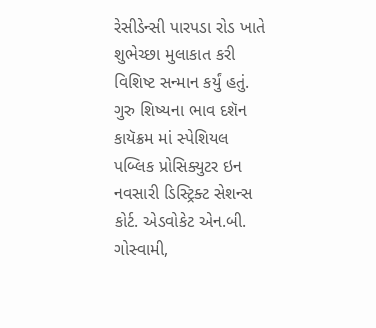રેસીડેન્સી પારપડા રોડ ખાતે શુભેચ્છા મુલાકાત કરી વિશિષ્ટ સન્માન કર્યું હતું. ગુરુ શિષ્યના ભાવ દશૅન કાયૅક્રમ માં સ્પેશિયલ પબ્લિક પ્રોસિક્યુટર ઇન નવસારી ડિસ્ટ્રિક્ટ સેશન્સ કોર્ટ. એડવોકેટ એન.બી. ગોસ્વામી,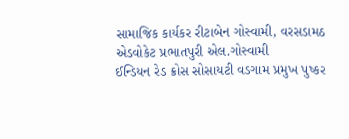સામાજિક કાર્યકર રીટાબેન ગોસ્વામી, વરસડામઠ એડવોકેટ પ્રભાતપુરી એલ.ગોસ્વામી
ઈન્ડિયન રેડ ક્રોસ સોસાયટી વડગામ પ્રમુખ પુષ્કર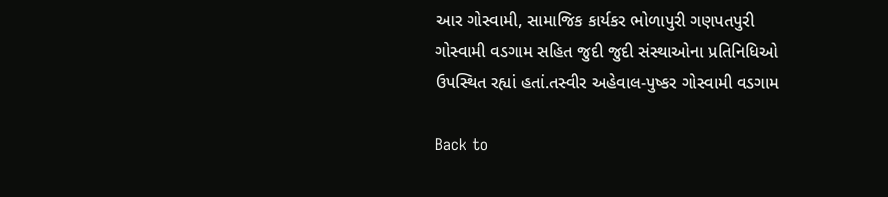આર ગોસ્વામી, સામાજિક કાર્યકર ભોળાપુરી ગણપતપુરી ગોસ્વામી વડગામ સહિત જુદી જુદી સંસ્થાઓના પ્રતિનિધિઓ ઉપસ્થિત રહ્યાં હતાં.તસ્વીર અહેવાલ-પુષ્કર ગોસ્વામી વડગામ

Back to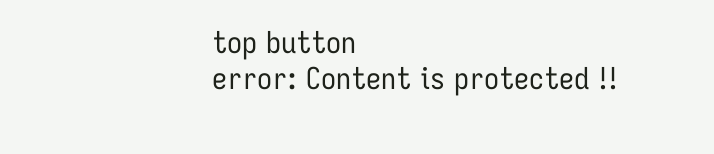top button
error: Content is protected !!